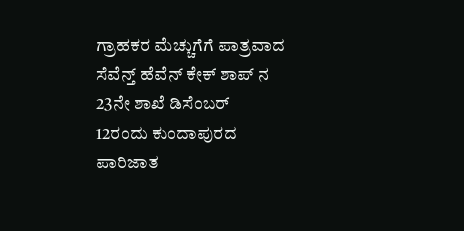ಗ್ರಾಹಕರ ಮೆಚ್ಚುಗೆಗೆ ಪಾತ್ರವಾದ ಸೆವೆನ್ತ್ ಹೆವೆನ್ ಕೇಕ್ ಶಾಪ್ ನ 23ನೇ ಶಾಖೆ ಡಿಸೆಂಬರ್ 12ರಂದು ಕುಂದಾಪುರದ ಪಾರಿಜಾತ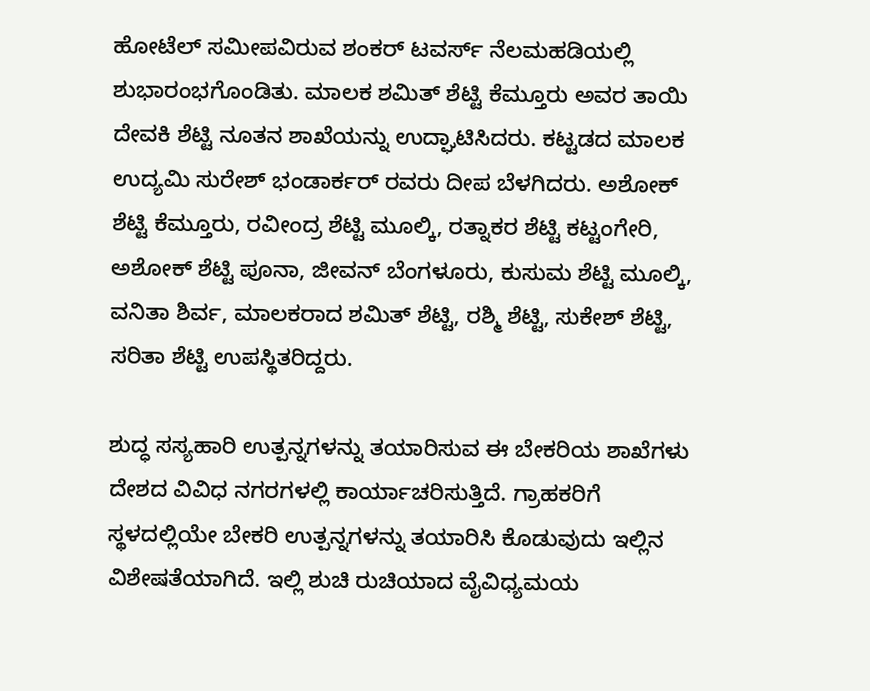ಹೋಟೆಲ್ ಸಮೀಪವಿರುವ ಶಂಕರ್ ಟವರ್ಸ್ ನೆಲಮಹಡಿಯಲ್ಲಿ ಶುಭಾರಂಭಗೊಂಡಿತು. ಮಾಲಕ ಶಮಿತ್ ಶೆಟ್ಟಿ ಕೆಮ್ತೂರು ಅವರ ತಾಯಿ ದೇವಕಿ ಶೆಟ್ಟಿ ನೂತನ ಶಾಖೆಯನ್ನು ಉದ್ಘಾಟಿಸಿದರು. ಕಟ್ಟಡದ ಮಾಲಕ ಉದ್ಯಮಿ ಸುರೇಶ್ ಭಂಡಾರ್ಕರ್ ರವರು ದೀಪ ಬೆಳಗಿದರು. ಅಶೋಕ್ ಶೆಟ್ಟಿ ಕೆಮ್ತೂರು, ರವೀಂದ್ರ ಶೆಟ್ಟಿ ಮೂಲ್ಕಿ, ರತ್ನಾಕರ ಶೆಟ್ಟಿ ಕಟ್ಟಂಗೇರಿ, ಅಶೋಕ್ ಶೆಟ್ಟಿ ಪೂನಾ, ಜೀವನ್ ಬೆಂಗಳೂರು, ಕುಸುಮ ಶೆಟ್ಟಿ ಮೂಲ್ಕಿ, ವನಿತಾ ಶಿರ್ವ, ಮಾಲಕರಾದ ಶಮಿತ್ ಶೆಟ್ಟಿ, ರಶ್ಮಿ ಶೆಟ್ಟಿ, ಸುಕೇಶ್ ಶೆಟ್ಟಿ, ಸರಿತಾ ಶೆಟ್ಟಿ ಉಪಸ್ಥಿತರಿದ್ದರು.

ಶುದ್ಧ ಸಸ್ಯಹಾರಿ ಉತ್ಪನ್ನಗಳನ್ನು ತಯಾರಿಸುವ ಈ ಬೇಕರಿಯ ಶಾಖೆಗಳು ದೇಶದ ವಿವಿಧ ನಗರಗಳಲ್ಲಿ ಕಾರ್ಯಾಚರಿಸುತ್ತಿದೆ. ಗ್ರಾಹಕರಿಗೆ ಸ್ಥಳದಲ್ಲಿಯೇ ಬೇಕರಿ ಉತ್ಪನ್ನಗಳನ್ನು ತಯಾರಿಸಿ ಕೊಡುವುದು ಇಲ್ಲಿನ ವಿಶೇಷತೆಯಾಗಿದೆ. ಇಲ್ಲಿ ಶುಚಿ ರುಚಿಯಾದ ವೈವಿಧ್ಯಮಯ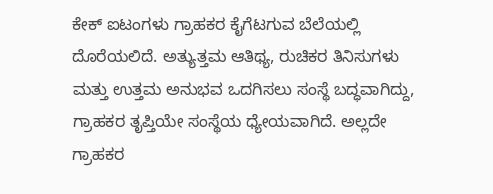ಕೇಕ್ ಐಟಂಗಳು ಗ್ರಾಹಕರ ಕೈಗೆಟಗುವ ಬೆಲೆಯಲ್ಲಿ ದೊರೆಯಲಿದೆ. ಅತ್ಯುತ್ತಮ ಆತಿಥ್ಯ, ರುಚಿಕರ ತಿನಿಸುಗಳು ಮತ್ತು ಉತ್ತಮ ಅನುಭವ ಒದಗಿಸಲು ಸಂಸ್ಥೆ ಬದ್ಧವಾಗಿದ್ದು, ಗ್ರಾಹಕರ ತೃಪ್ತಿಯೇ ಸಂಸ್ಥೆಯ ಧ್ಯೇಯವಾಗಿದೆ. ಅಲ್ಲದೇ ಗ್ರಾಹಕರ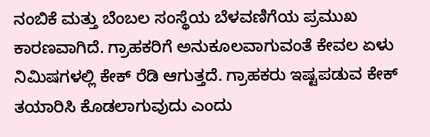ನಂಬಿಕೆ ಮತ್ತು ಬೆಂಬಲ ಸಂಸ್ಥೆಯ ಬೆಳವಣಿಗೆಯ ಪ್ರಮುಖ ಕಾರಣವಾಗಿದೆ. ಗ್ರಾಹಕರಿಗೆ ಅನುಕೂಲವಾಗುವಂತೆ ಕೇವಲ ಏಳು ನಿಮಿಷಗಳಲ್ಲಿ ಕೇಕ್ ರೆಡಿ ಆಗುತ್ತದೆ. ಗ್ರಾಹಕರು ಇಷ್ಟಪಡುವ ಕೇಕ್ ತಯಾರಿಸಿ ಕೊಡಲಾಗುವುದು ಎಂದು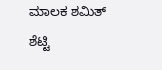ಮಾಲಕ ಶಮಿತ್ ಶೆಟ್ಟಿ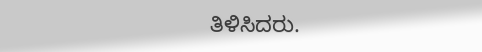ತಿಳಿಸಿದರು.